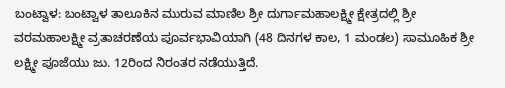ಬಂಟ್ವಾಳ: ಬಂಟ್ವಾಳ ತಾಲೂಕಿನ ಮುರುವ ಮಾಣಿಲ ಶ್ರೀ ದುರ್ಗಾಮಹಾಲಕ್ಷ್ಮೀ ಕ್ಷೇತ್ರದಲ್ಲಿ ಶ್ರೀ ವರಮಹಾಲಕ್ಷ್ಮೀ ವ್ರತಾಚರಣೆಯ ಪೂರ್ವಭಾವಿಯಾಗಿ (48 ದಿನಗಳ ಕಾಲ, 1 ಮಂಡಲ) ಸಾಮೂಹಿಕ ಶ್ರೀ ಲಕ್ಷ್ಮೀ ಪೂಜೆಯು ಜು. 12ರಿಂದ ನಿರಂತರ ನಡೆಯುತ್ತಿದೆ.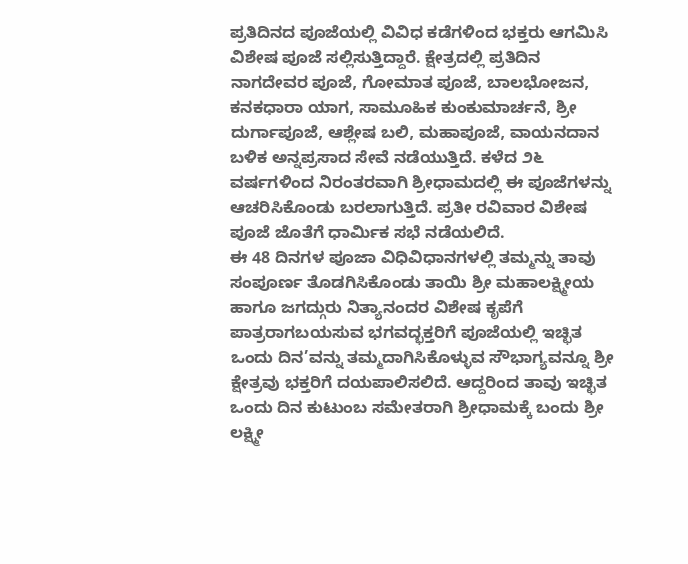ಪ್ರತಿದಿನದ ಪೂಜೆಯಲ್ಲಿ ವಿವಿಧ ಕಡೆಗಳಿಂದ ಭಕ್ತರು ಆಗಮಿಸಿ ವಿಶೇಷ ಪೂಜೆ ಸಲ್ಲಿಸುತ್ತಿದ್ದಾರೆ. ಕ್ಷೇತ್ರದಲ್ಲಿ ಪ್ರತಿದಿನ ನಾಗದೇವರ ಪೂಜೆ, ಗೋಮಾತ ಪೂಜೆ, ಬಾಲಭೋಜನ, ಕನಕಧಾರಾ ಯಾಗ, ಸಾಮೂಹಿಕ ಕುಂಕುಮಾರ್ಚನೆ, ಶ್ರೀ ದುರ್ಗಾಪೂಜೆ, ಆಶ್ಲೇಷ ಬಲಿ, ಮಹಾಪೂಜೆ, ವಾಯನದಾನ ಬಳಿಕ ಅನ್ನಪ್ರಸಾದ ಸೇವೆ ನಡೆಯುತ್ತಿದೆ. ಕಳೆದ ೨೬ ವರ್ಷಗಳಿಂದ ನಿರಂತರವಾಗಿ ಶ್ರೀಧಾಮದಲ್ಲಿ ಈ ಪೂಜೆಗಳನ್ನು ಆಚರಿಸಿಕೊಂಡು ಬರಲಾಗುತ್ತಿದೆ. ಪ್ರತೀ ರವಿವಾರ ವಿಶೇಷ ಪೂಜೆ ಜೊತೆಗೆ ಧಾರ್ಮಿಕ ಸಭೆ ನಡೆಯಲಿದೆ.
ಈ 48 ದಿನಗಳ ಪೂಜಾ ವಿಧಿವಿಧಾನಗಳಲ್ಲಿ ತಮ್ಮನ್ನು ತಾವು ಸಂಪೂರ್ಣ ತೊಡಗಿಸಿಕೊಂಡು ತಾಯಿ ಶ್ರೀ ಮಹಾಲಕ್ಷ್ಮೀಯ ಹಾಗೂ ಜಗದ್ಗುರು ನಿತ್ಯಾನಂದರ ವಿಶೇಷ ಕೃಪೆಗೆ ಪಾತ್ರರಾಗಬಯಸುವ ಭಗವದ್ಭಕ್ತರಿಗೆ ಪೂಜೆಯಲ್ಲಿ ಇಚ್ಛಿತ ಒಂದು ದಿನ’ವನ್ನು ತಮ್ಮದಾಗಿಸಿಕೊಳ್ಳುವ ಸೌಭಾಗ್ಯವನ್ನೂ ಶ್ರೀ ಕ್ಷೇತ್ರವು ಭಕ್ತರಿಗೆ ದಯಪಾಲಿಸಲಿದೆ. ಆದ್ದರಿಂದ ತಾವು ಇಚ್ಛಿತ ಒಂದು ದಿನ ಕುಟುಂಬ ಸಮೇತರಾಗಿ ಶ್ರೀಧಾಮಕ್ಕೆ ಬಂದು ಶ್ರೀ ಲಕ್ಷ್ಮೀ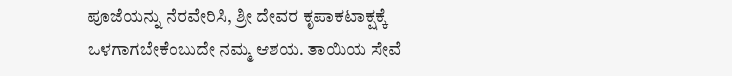ಪೂಜೆಯನ್ನು ನೆರವೇರಿಸಿ, ಶ್ರೀ ದೇವರ ಕೃಪಾಕಟಾಕ್ಷಕ್ಕೆ ಒಳಗಾಗಬೇಕೆಂಬುದೇ ನಮ್ಮ ಆಶಯ. ತಾಯಿಯ ಸೇವೆ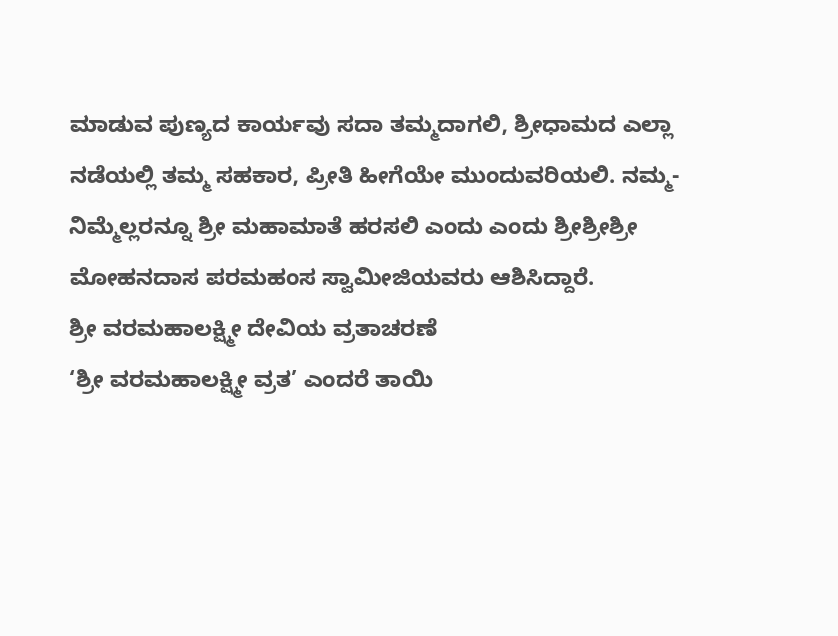ಮಾಡುವ ಪುಣ್ಯದ ಕಾರ್ಯವು ಸದಾ ತಮ್ಮದಾಗಲಿ, ಶ್ರೀಧಾಮದ ಎಲ್ಲಾ ನಡೆಯಲ್ಲಿ ತಮ್ಮ ಸಹಕಾರ, ಪ್ರೀತಿ ಹೀಗೆಯೇ ಮುಂದುವರಿಯಲಿ. ನಮ್ಮ-ನಿಮ್ಮೆಲ್ಲರನ್ನೂ ಶ್ರೀ ಮಹಾಮಾತೆ ಹರಸಲಿ ಎಂದು ಎಂದು ಶ್ರೀಶ್ರೀಶ್ರೀ ಮೋಹನದಾಸ ಪರಮಹಂಸ ಸ್ವಾಮೀಜಿಯವರು ಆಶಿಸಿದ್ದಾರೆ.
ಶ್ರೀ ವರಮಹಾಲಕ್ಷ್ಮೀ ದೇವಿಯ ವ್ರತಾಚರಣೆ
‘ಶ್ರೀ ವರಮಹಾಲಕ್ಷ್ಮೀ ವ್ರತ’ ಎಂದರೆ ತಾಯಿ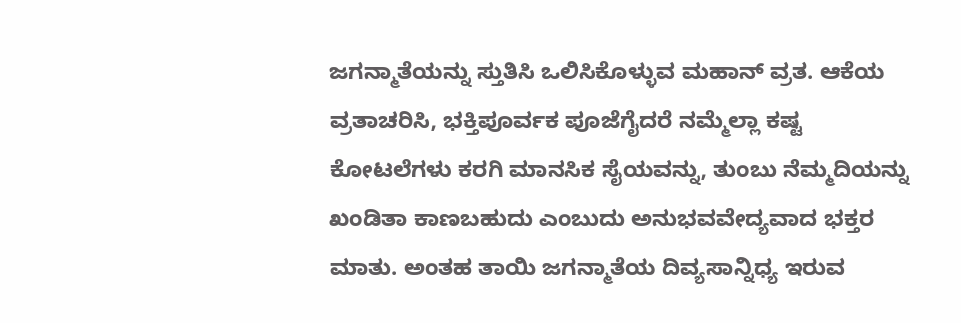ಜಗನ್ಮಾತೆಯನ್ನು ಸ್ತುತಿಸಿ ಒಲಿಸಿಕೊಳ್ಳುವ ಮಹಾನ್ ವ್ರತ. ಆಕೆಯ ವ್ರತಾಚರಿಸಿ, ಭಕ್ತಿಪೂರ್ವಕ ಪೂಜೆಗೈದರೆ ನಮ್ಮೆಲ್ಲಾ ಕಷ್ಟ ಕೋಟಲೆಗಳು ಕರಗಿ ಮಾನಸಿಕ ಸೈಯವನ್ನು, ತುಂಬು ನೆಮ್ಮದಿಯನ್ನು ಖಂಡಿತಾ ಕಾಣಬಹುದು ಎಂಬುದು ಅನುಭವವೇದ್ಯವಾದ ಭಕ್ತರ ಮಾತು. ಅಂತಹ ತಾಯಿ ಜಗನ್ಮಾತೆಯ ದಿವ್ಯಸಾನ್ನಿಧ್ಯ ಇರುವ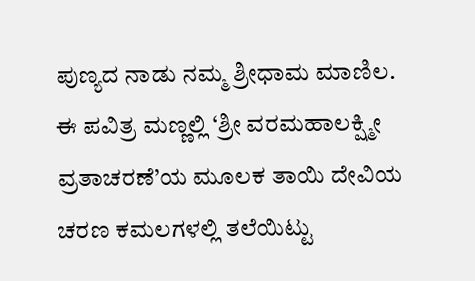ಪುಣ್ಯದ ನಾಡು ನಮ್ಮ ಶ್ರೀಧಾಮ ಮಾಣಿಲ. ಈ ಪವಿತ್ರ ಮಣ್ಣಲ್ಲಿ ‘ಶ್ರೀ ವರಮಹಾಲಕ್ಷ್ಮೀ ವ್ರತಾಚರಣೆ’ಯ ಮೂಲಕ ತಾಯಿ ದೇವಿಯ ಚರಣ ಕಮಲಗಳಲ್ಲಿ ತಲೆಯಿಟ್ಟು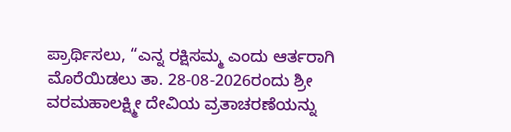ಪ್ರಾರ್ಥಿಸಲು, “ಎನ್ನ ರಕ್ಷಿಸಮ್ಮ ಎಂದು ಆರ್ತರಾಗಿ ಮೊರೆಯಿಡಲು ತಾ. 28-08-2026ರಂದು ಶ್ರೀ ವರಮಹಾಲಕ್ಷ್ಮೀ ದೇವಿಯ ವ್ರತಾಚರಣೆಯನ್ನು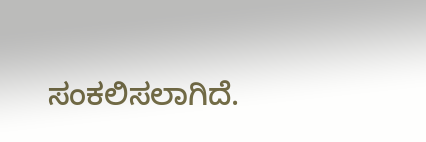ಸಂಕಲಿಸಲಾಗಿದೆ.